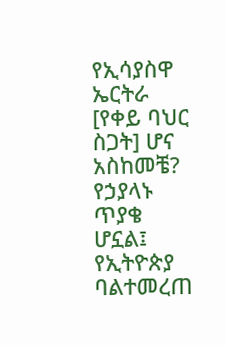የኢሳያስዋ ኤርትራ [የቀይ ባህር ስጋት] ሆና አስከመቼ? የኃያላኑ ጥያቄ ሆኗል፤ የኢትዮጵያ ባልተመረጠ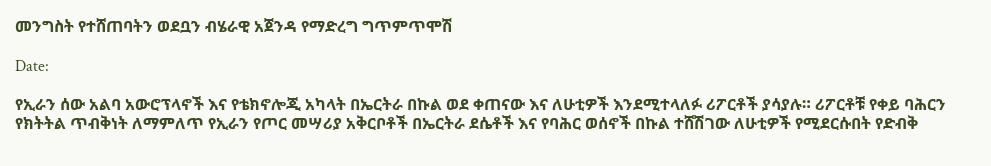መንግስት የተሸጠባትን ወደቧን ብሄራዊ አጀንዳ የማድረግ ግጥምጥሞሽ

Date:

የኢራን ሰው አልባ አውሮፕላኖች እና የቴክኖሎጂ አካላት በኤርትራ በኩል ወደ ቀጠናው እና ለሁቲዎች እንደሚተላለፉ ሪፖርቶች ያሳያሉ። ሪፖርቶቹ የቀይ ባሕርን የክትትል ጥብቅነት ለማምለጥ የኢራን የጦር መሣሪያ አቅርቦቶች በኤርትራ ደሴቶች እና የባሕር ወሰኖች በኩል ተሸሽገው ለሁቲዎች የሚደርሱበት የድብቅ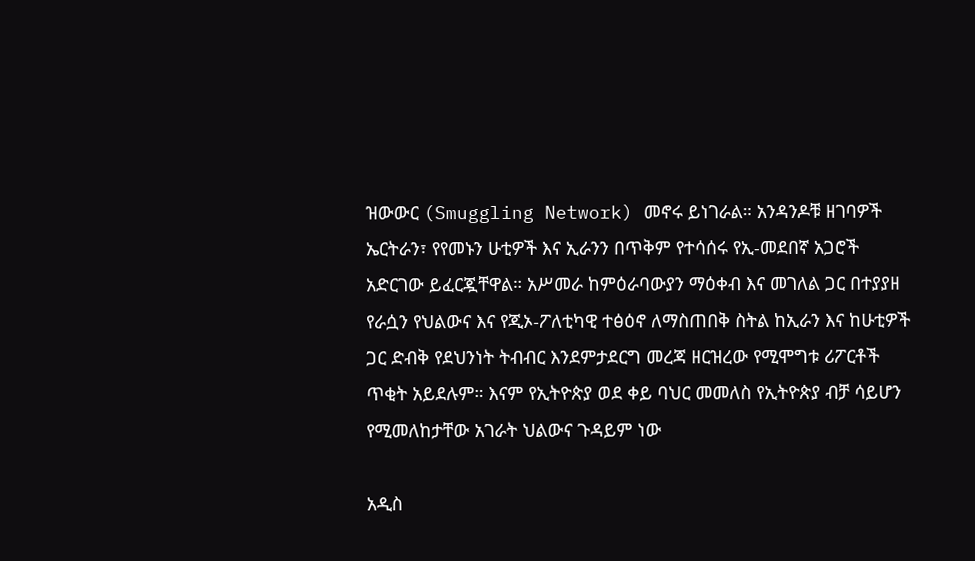ዝውውር (Smuggling Network) መኖሩ ይነገራል። አንዳንዶቹ ዘገባዎች ኤርትራን፣ የየመኑን ሁቲዎች እና ኢራንን በጥቅም የተሳሰሩ የኢ-መደበኛ አጋሮች አድርገው ይፈርጇቸዋል። አሥመራ ከምዕራባውያን ማዕቀብ እና መገለል ጋር በተያያዘ የራሷን የህልውና እና የጂኦ-ፖለቲካዊ ተፅዕኖ ለማስጠበቅ ስትል ከኢራን እና ከሁቲዎች ጋር ድብቅ የደህንነት ትብብር እንደምታደርግ መረጃ ዘርዝረው የሚሞግቱ ሪፖርቶች ጥቂት አይደሉም። እናም የኢትዮጵያ ወደ ቀይ ባህር መመለስ የኢትዮጵያ ብቻ ሳይሆን የሚመለከታቸው አገራት ህልውና ጉዳይም ነው

አዲስ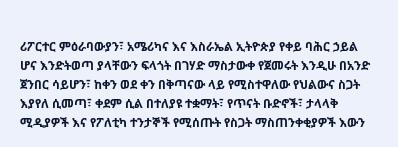ሪፖርተር ምዕራባውያን፣ አሜሪካና እና እስራኤል ኢትዮጵያ የቀይ ባሕር ኃይል ሆና እንድትወጣ ያላቸውን ፍላጎት በገሃድ ማስታውቀ የጀመሩት እንዲሁ በአንድ ጀንበር ሳይሆን፣ ከቀን ወደ ቀን በቅጣናው ላይ የሚስተዋለው የህልውና ስጋት እያየለ ሲመጣ፣ ቀደም ሲል በተለያዩ ተቋማት፣ የጥናት ቡድኖች፣ ታላላቅ ሚዲያዎች እና የፖለቲካ ተንታኞች የሚሰጡት የስጋት ማስጠንቀቂያዎች እውን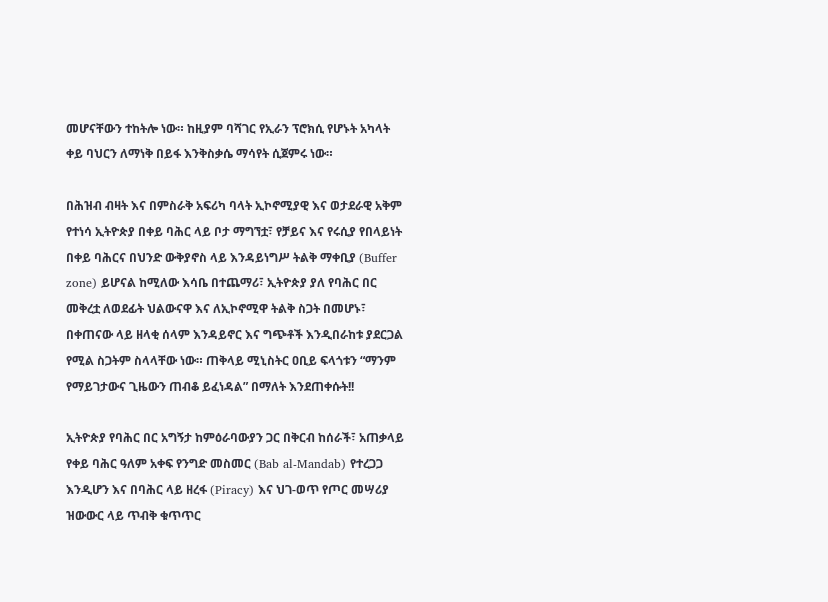መሆናቸውን ተከትሎ ነው። ከዚያም ባሻገር የኢራን ፕሮክሲ የሆኑት አካላት ቀይ ባህርን ለማነቅ በይፋ እንቅስቃሴ ማሳየት ሲጀምሩ ነው።

በሕዝብ ብዛት እና በምስራቅ አፍሪካ ባላት ኢኮኖሚያዊ እና ወታደራዊ አቅም የተነሳ ኢትዮጵያ በቀይ ባሕር ላይ ቦታ ማግኘቷ፣ የቻይና እና የሩሲያ የበላይነት በቀይ ባሕርና በህንድ ውቅያኖስ ላይ እንዳይነግሥ ትልቅ ማቀቢያ (Buffer zone) ይሆናል ከሚለው እሳቤ በተጨማሪ፣ ኢትዮጵያ ያለ የባሕር በር መቅረቷ ለወደፊት ህልውናዋ እና ለኢኮኖሚዋ ትልቅ ስጋት በመሆኑ፣ በቀጠናው ላይ ዘላቂ ሰላም እንዳይኖር እና ግጭቶች እንዲበራከቱ ያደርጋል የሚል ስጋትም ስላላቸው ነው። ጠቅላይ ሚኒስትር ዐቢይ ፍላጎቱን “ማንም የማይገታውና ጊዜውን ጠብቆ ይፈነዳል” በማለት እንደጠቀሱት!!

ኢትዮጵያ የባሕር በር አግኝታ ከምዕራባውያን ጋር በቅርብ ከሰራች፣ አጠቃላይ የቀይ ባሕር ዓለም አቀፍ የንግድ መስመር (Bab al-Mandab) የተረጋጋ እንዲሆን እና በባሕር ላይ ዘረፋ (Piracy) እና ህገ-ወጥ የጦር መሣሪያ ዝውውር ላይ ጥብቅ ቁጥጥር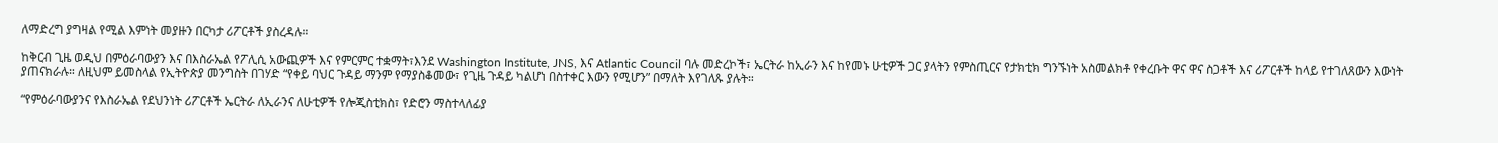ለማድረግ ያግዛል የሚል እምነት መያዙን በርካታ ሪፖርቶች ያስረዳሉ።

ከቅርብ ጊዜ ወዲህ በምዕራባውያን እና በእስራኤል የፖሊሲ አውጪዎች እና የምርምር ተቋማት፣እንደ Washington Institute, JNS, እና Atlantic Council ባሉ መድረኮች፣ ኤርትራ ከኢራን እና ከየመኑ ሁቲዎች ጋር ያላትን የምስጢርና የታክቲክ ግንኙነት አስመልክቶ የቀረቡት ዋና ዋና ስጋቶች እና ሪፖርቶች ከላይ የተገለጸውን እውነት ያጠናክራሉ። ለዚህም ይመስላል የኢትዮጵያ መንግስት በገሃድ “የቀይ ባህር ጉዳይ ማንም የማያስቆመው፣ የጊዜ ጉዳይ ካልሆነ በስተቀር እውን የሚሆን” በማለት እየገለጹ ያሉት።

“የምዕራባውያንና የእስራኤል የደህንነት ሪፖርቶች ኤርትራ ለኢራንና ለሁቲዎች የሎጂስቲክስ፣ የድሮን ማስተላለፊያ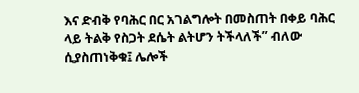እና ድብቅ የባሕር በር አገልግሎት በመስጠት በቀይ ባሕር ላይ ትልቅ የስጋት ደሴት ልትሆን ትችላለች” ብለው ሲያስጠነቅቁ፤ ሌሎች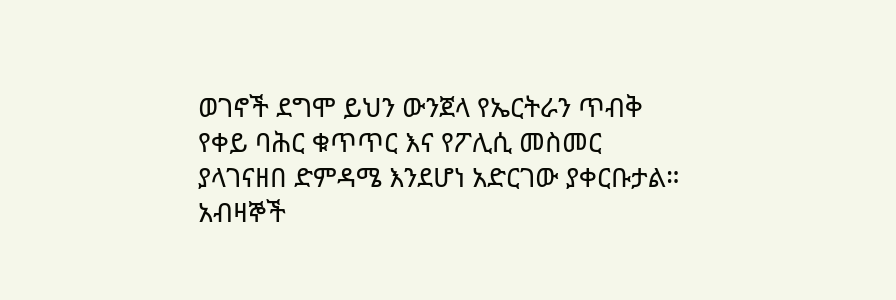ወገኖች ደግሞ ይህን ውንጀላ የኤርትራን ጥብቅ የቀይ ባሕር ቁጥጥር እና የፖሊሲ መስመር ያላገናዘበ ድምዳሜ እንደሆነ አድርገው ያቀርቡታል። አብዛኞች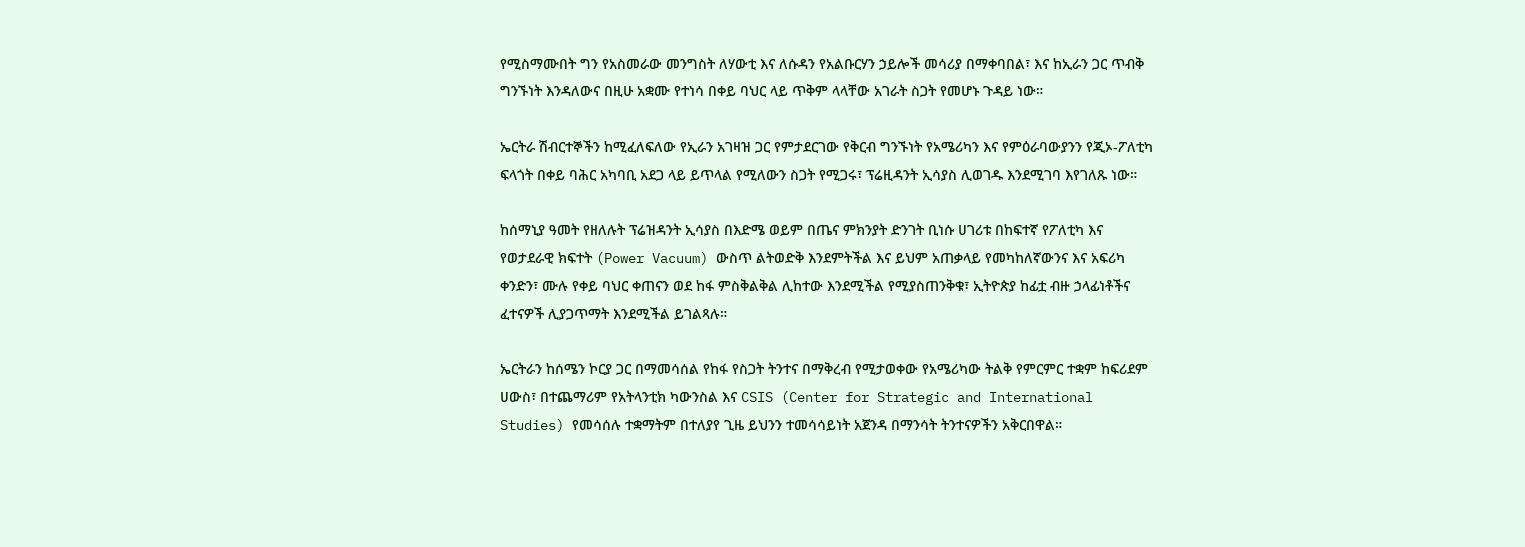የሚስማሙበት ግን የአስመራው መንግስት ለሃውቲ እና ለሱዳን የአልቡርሃን ኃይሎች መሳሪያ በማቀባበል፣ እና ከኢራን ጋር ጥብቅ ግንኙነት እንዳለውና በዚሁ አቋሙ የተነሳ በቀይ ባህር ላይ ጥቅም ላላቸው አገራት ስጋት የመሆኑ ጉዳይ ነው።

ኤርትራ ሽብርተኞችን ከሚፈለፍለው የኢራን አገዛዝ ጋር የምታደርገው የቅርብ ግንኙነት የአሜሪካን እና የምዕራባውያንን የጂኦ-ፖለቲካ ፍላጎት በቀይ ባሕር አካባቢ አደጋ ላይ ይጥላል የሚለውን ስጋት የሚጋሩ፣ ፕሬዚዳንት ኢሳያስ ሊወገዱ እንደሚገባ እየገለጹ ነው።

ከሰማኒያ ዓመት የዘለሉት ፕሬዝዳንት ኢሳያስ በእድሜ ወይም በጤና ምክንያት ድንገት ቢነሱ ሀገሪቱ በከፍተኛ የፖለቲካ እና የወታደራዊ ክፍተት (Power Vacuum) ውስጥ ልትወድቅ እንደምትችል እና ይህም አጠቃላይ የመካከለኛውንና እና አፍሪካ ቀንድን፣ ሙሉ የቀይ ባህር ቀጠናን ወደ ከፋ ምስቅልቅል ሊከተው እንደሚችል የሚያስጠንቅቁ፣ ኢትዮጵያ ከፊቷ ብዙ ኃላፊነቶችና ፈተናዎች ሊያጋጥማት እንደሚችል ይገልጻሉ።

ኤርትራን ከሰሜን ኮርያ ጋር በማመሳሰል የከፋ የስጋት ትንተና በማቅረብ የሚታወቀው የአሜሪካው ትልቅ የምርምር ተቋም ከፍሪደም ሀውስ፣ በተጨማሪም የአትላንቲክ ካውንስል እና CSIS (Center for Strategic and International Studies) የመሳሰሉ ተቋማትም በተለያየ ጊዜ ይህንን ተመሳሳይነት አጀንዳ በማንሳት ትንተናዎችን አቅርበዋል።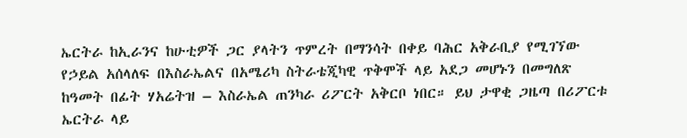ኤርትራ ከኢራንና ከሁቲዎች ጋር ያላትን ጥምረት በማንሳት በቀይ ባሕር አቅራቢያ የሚገኘው የኃይል አሰላለፍ በእስራኤልና በአሜሪካ ስትራቴጂካዊ ጥቅሞች ላይ አደጋ መሆኑን በመግለጽ ከዓመት በፊት ሃአሬትዝ – እስራኤል ጠንካራ ሪፖርት አቅርቦ ነበር። ይህ ታዋቂ ጋዜጣ በሪፖርቱ ኤርትራ ላይ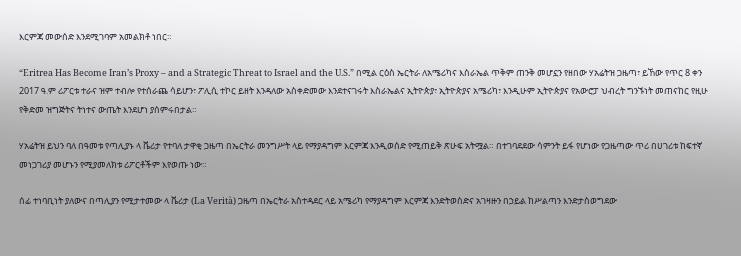እርምጃ መውሰድ እንደሚገባም አመልክቶ ነበር።

“Eritrea Has Become Iran’s Proxy – and a Strategic Threat to Israel and the U.S.” በሚል ርዕስ ኤርትራ ለአሜሪካና እስራኤል ጥቅም ጠንቅ መሆኗን የዘበው ሃአሬትዝ ጋዜጣ፣ ይኸው የጥር 8 ቀን 2017 ዓ.ም ሪፖርቱ ተራና ዝም ተብሎ የተሰራጨ ሳይሆን፣ ፖሊሲ ተኮር ይዘት እንዳለው አስቀድመው እንደተናገሩት እስራኤልና ኢትዮጵያ፣ ኢትዮጵያና አሜሪካ፣ እንዲሁም ኢትዮጵያና የአውሮፓ ህብረት ግንኙነት መጠናከር የዚሁ የቅድመ ዝግጅትና ትነተና ውጤት እንደሆነ ያሰምሩበታል።

ሃአሬትዝ ይህን ባለ በዓመቱ የጣሊያኑ ላ ቬሪታ የተባለ ታዋቂ ጋዜጣ በኤርትራ መንግሥት ላይ የማያዳግም እርምጃ እንዲወሰድ የሚጠይቅ ጽሁፍ አትሟል። በተገባደደው ሳምንት ይፋ የሆነው የጋዜጣው ጥሪ በሀገሪቱ ከፍተኛ መነጋገሪያ መሆኑን የሚያመለክቱ ሪፖርቶችም እየወጡ ነው።

ሰፊ ተነባቢነት ያለውና በጣሊያን የሚታተመው ላ ቬሪታ (La Verità) ጋዜጣ በኤርትራ አስተዳደር ላይ አሜሪካ የማያዳግም እርምጃ እንድትወስድና አገዛዙን በኃይል ከሥልጣን እንድታስወግደው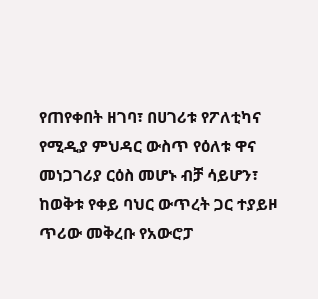የጠየቀበት ዘገባ፣ በሀገሪቱ የፖለቲካና የሚዲያ ምህዳር ውስጥ የዕለቱ ዋና መነጋገሪያ ርዕስ መሆኑ ብቻ ሳይሆን፣ ከወቅቱ የቀይ ባህር ውጥረት ጋር ተያይዞ ጥሪው መቅረቡ የአውሮፓ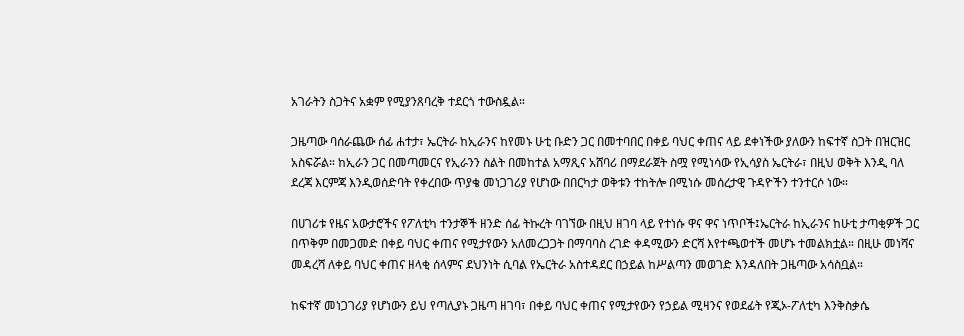አገራትን ስጋትና አቋም የሚያንጸባረቅ ተደርጎ ተውስዷል።

ጋዜጣው ባሰራጨው ሰፊ ሐተታ፣ ኤርትራ ከኢራንና ከየመኑ ሁቲ ቡድን ጋር በመተባበር በቀይ ባህር ቀጠና ላይ ደቀነችው ያለውን ከፍተኛ ስጋት በዝርዝር አስፍሯል። ከኢራን ጋር በመጣመርና የኢራንን ስልት በመከተል አማጺና አሸባሪ በማደራጀት ስሟ የሚነሳው የኢሳያስ ኤርትራ፣ በዚህ ወቅት እንዲ ባለ ደረጃ እርምጃ እንዲወሰድባት የቀረበው ጥያቄ መነጋገሪያ የሆነው በበርካታ ወቅቱን ተከትሎ በሚነሱ መሰረታዊ ጉዳዮችን ተንተርሶ ነው።

በሀገሪቱ የዜና አውታሮችና የፖለቲካ ተንታኞች ዘንድ ሰፊ ትኩረት ባገኘው በዚህ ዘገባ ላይ የተነሱ ዋና ዋና ነጥቦች፤ኤርትራ ከኢራንና ከሁቲ ታጣቂዎች ጋር በጥቅም በመጋመድ በቀይ ባህር ቀጠና የሚታየውን አለመረጋጋት በማባባስ ረገድ ቀዳሚውን ድርሻ እየተጫወተች መሆኑ ተመልክቷል። በዚሁ መነሻና መዳረሻ ለቀይ ባህር ቀጠና ዘላቂ ሰላምና ደህንነት ሲባል የኤርትራ አስተዳደር በኃይል ከሥልጣን መወገድ እንዳለበት ጋዜጣው አሳስቧል።

ከፍተኛ መነጋገሪያ የሆነውን ይህ የጣሊያኑ ጋዜጣ ዘገባ፣ በቀይ ባህር ቀጠና የሚታየውን የኃይል ሚዛንና የወደፊት የጂኦ-ፖለቲካ እንቅስቃሴ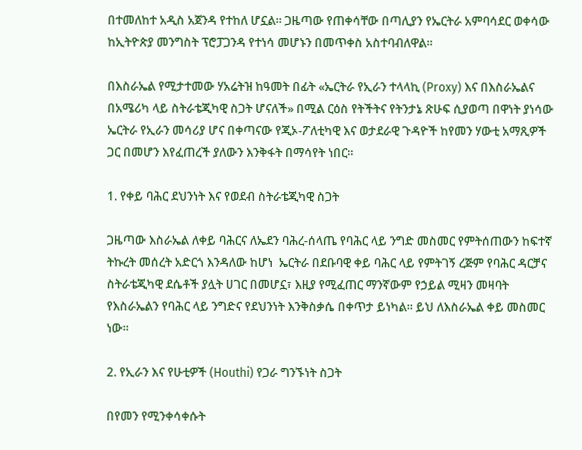በተመለከተ አዲስ አጀንዳ የተከለ ሆኗል። ጋዜጣው የጠቀሳቸው በጣሊያን የኤርትራ አምባሳደር ወቀሳው ከኢትዮጵያ መንግስት ፕሮፓጋንዳ የተነሳ መሆኑን በመጥቀስ አስተባብለዋል።

በእስራኤል የሚታተመው ሃአሬትዝ ከዓመት በፊት «ኤርትራ የኢራን ተላላኪ (Proxy) እና በእስራኤልና በአሜሪካ ላይ ስትራቴጂካዊ ስጋት ሆናለች» በሚል ርዕስ የትችትና የትንታኔ ጽሁፍ ሲያወጣ በዋነት ያነሳው ኤርትራ የኢራን መሳሪያ ሆና በቀጣናው የጂኦ-ፖለቲካዊ እና ወታደራዊ ጉዳዮች ከየመን ሃውቲ አማጺዎች ጋር በመሆን እየፈጠረች ያለውን እንቅፋት በማሳየት ነበር።

1. የቀይ ባሕር ደህንነት እና የወደብ ስትራቴጂካዊ ስጋት

ጋዜጣው እስራኤል ለቀይ ባሕርና ለኤደን ባሕረ-ሰላጤ የባሕር ላይ ንግድ መስመር የምትሰጠውን ከፍተኛ ትኩረት መሰረት አድርጎ እንዳለው ከሆነ  ኤርትራ በደቡባዊ ቀይ ባሕር ላይ የምትገኝ ረጅም የባሕር ዳርቻና ስትራቴጂካዊ ደሴቶች ያሏት ሀገር በመሆኗ፣ እዚያ የሚፈጠር ማንኛውም የኃይል ሚዛን መዛባት የእስራኤልን የባሕር ላይ ንግድና የደህንነት እንቅስቃሴ በቀጥታ ይነካል። ይህ ለእስራኤል ቀይ መስመር ነው።

2. የኢራን እና የሁቲዎች (Houthi) የጋራ ግንኙነት ስጋት

በየመን የሚንቀሳቀሱት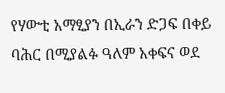የሃውቲ አማፂያን በኢራን ድጋፍ በቀይ ባሕር በሚያልፉ ዓለም አቀፍና ወደ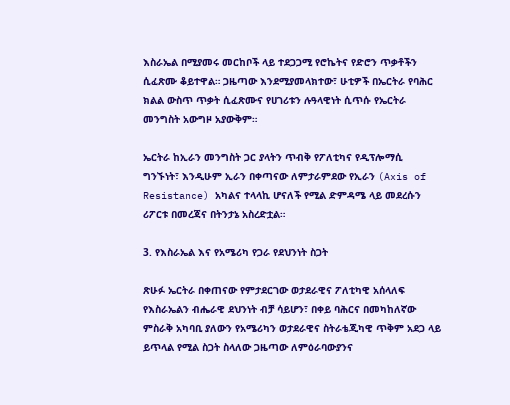እስራኤል በሚያመሩ መርከቦች ላይ ተደጋጋሚ የሮኬትና የድሮን ጥቃቶችን ሲፈጽሙ ቆይተዋል። ጋዜጣው እንደሚያመላክተው፣ ሁቲዎች በኤርትራ የባሕር ክልል ውስጥ ጥቃት ሲፈጽሙና የሀገሪቱን ሉዓላዊነት ሲጥሱ የኤርትራ መንግስት አውግዞ አያውቅም።

ኤርትራ ከኢራን መንግስት ጋር ያላትን ጥብቅ የፖለቲካና የዲፕሎማሲ ግንኙነት፣ እንዲሁም ኢራን በቀጣናው ለምታራምደው የኢራን (Axis of Resistance) አካልና ተላላኪ ሆናለች የሚል ድምዳሜ ላይ መደረሱን ሪፖርቱ በመረጃና በትንታኔ አስረድቷል።

3. የእስራኤል እና የአሜሪካ የጋራ የደህንነት ስጋት

ጽሁፉ ኤርትራ በቀጠናው የምታደርገው ወታደራዊና ፖለቲካዊ አሰላለፍ የእስራኤልን ብሔራዊ ደህንነት ብቻ ሳይሆን፣ በቀይ ባሕርና በመካከለኛው ምስራቅ አካባቢ ያለውን የአሜሪካን ወታደራዊና ስትራቴጂካዊ ጥቅም አደጋ ላይ ይጥላል የሚል ስጋት ስላለው ጋዜጣው ለምዕራባውያንና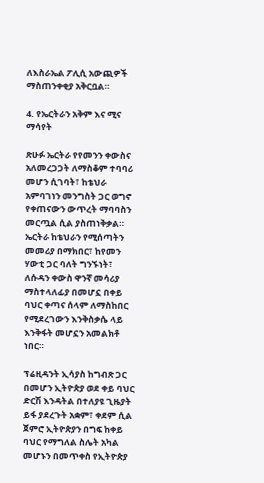ለእስራኤል ፖሊሲ አውጪዎች ማስጠንቀቂያ አቅርቧል።

4. የኤርትራን አቅም እና ሚና ማሳየት

ጽሁፉ ኤርትራ የየመንን ቀውስና አለመረጋጋት ለማስቆም ተባባሪ መሆን ሲገባት፣ ከቴህራ አምባገነን መንግስት ጋር ወግኖ የቀጠናውን ውጥረት ማባባስን መርጧል ሲል ያስጠነቅቃል። ኤርትራ ከቴህራን የሚሰጣትን መመሪያ በማክበር፣ ከየመን ሃውቲ ጋር ባለት ግንኙነት፣ ለሱዳን ቀውስ ዋንኛ መሳሪያ ማስተላለፊያ በመሆኗ በቀይ ባህር ቀጣና ሰላም ለማስከበር የሚደረገውን እንቅስቃሴ ላይ እንቅፋት መሆኗን አመልክቶ ነበር።

ፕሬዚዳንት ኢሳያስ ከግብጽ ጋር በመሆን ኢትዮጵያ ወደ ቀይ ባህር ድርሽ እንዳትል በተለያዩ ጊዜያት ይፋ ያደረጉት አቋም፣ ቀደም ሲል ጀምሮ ኢትዮጵያን በግፍ ከቀይ ባህር የማግለል ስሌት አካል መሆኑን በመጥቀስ የኢትዮጵያ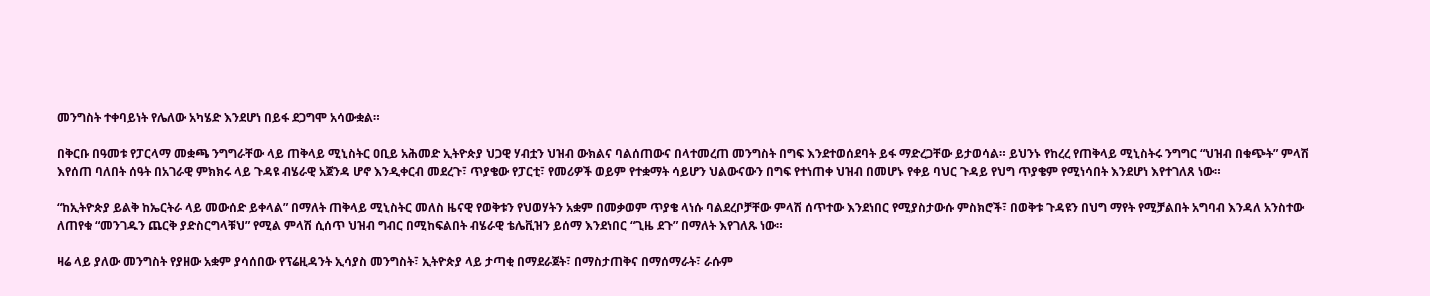መንግስት ተቀባይነት የሌለው አካሄድ እንደሆነ በይፋ ደጋግሞ አሳውቋል።

በቅርቡ በዓመቱ የፓርላማ መቋጫ ንግግራቸው ላይ ጠቅላይ ሚኒስትር ዐቢይ አሕመድ ኢትዮጵያ ህጋዊ ሃብቷን ህዝብ ውክልና ባልሰጠውና በላተመረጠ መንግስት በግፍ እንደተወሰደባት ይፋ ማድረጋቸው ይታወሳል። ይህንኑ የከረረ የጠቅላይ ሚኒስትሩ ንግግር “ህዝብ በቁጭት” ምላሽ እየሰጠ ባለበት ሰዓት በአገራዊ ምክክሩ ላይ ጉዳዩ ብሄራዊ አጀንዳ ሆኖ እንዲቀርብ መደረጉ፣ ጥያቄው የፓርቲ፣ የመሪዎች ወይም የተቋማት ሳይሆን ህልውናውን በግፍ የተነጠቀ ህዝብ በመሆኑ የቀይ ባህር ጉዳይ የህግ ጥያቄም የሚነሳበት እንደሆነ እየተገለጸ ነው።

“ከኢትዮጵያ ይልቅ ከኤርትራ ላይ መውሰድ ይቀላል” በማለት ጠቅላይ ሚኒስትር መለስ ዜናዊ የወቅቱን የህወሃትን አቋም በመቃወም ጥያቄ ላነሱ ባልደረቦቻቸው ምላሽ ሰጥተው እንደነበር የሚያስታውሱ ምስክሮች፣ በወቅቱ ጉዳዩን በህግ ማየት የሚቻልበት አግባብ እንዳለ አንስተው ለጠየቁ “መንገዱን ጨርቅ ያድስርግላቹህ” የሚል ምላሽ ሲሰጥ ህዝብ ግብር በሚከፍልበት ብሄራዊ ቴሌቪዝን ይሰማ እንደነበር “ጊዜ ደጉ” በማለት እየገለጹ ነው።

ዛሬ ላይ ያለው መንግስት የያዘው አቋም ያሳሰበው የፕሬዚዳንት ኢሳያስ መንግስት፣ ኢትዮጵያ ላይ ታጣቂ በማደራጀት፣ በማስታጠቅና በማሰማራት፣ ራሱም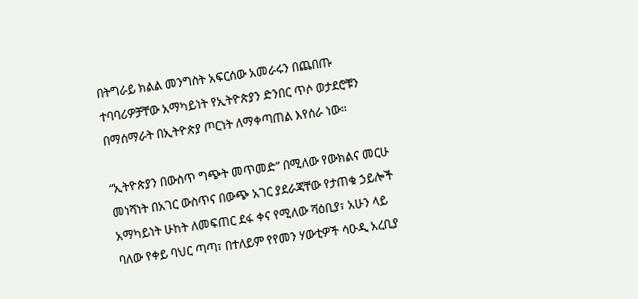በትግራይ ክልል መንግስት አፍርሰው አመራሩን በጨበጡ ተባባሪዎቻቸው አማካይነት የኢትዮጵያን ድንበር ጥሶ ወታደሮቹን በማሰማራት በኢትዮጵያ ጦርነት ለማቀጣጠል እየሰራ ነው።

“ኢትዮጵያን በውስጥ ግጭት መጥመድ” በሚለው የውክልና መርሁ መነሻነት በአገር ውስጥና በውጭ አገር ያደራጃቸው የታጠቁ ኃይሎች አማካይነት ሁከት ለመፍጠር ደፋ ቀና የሚለው ሻዕቢያ፣ አሁን ላይ ባለው የቀይ ባህር ጣጣ፣ በተለይም የየመን ሃውቲዎች ሳዑዲ አረቢያ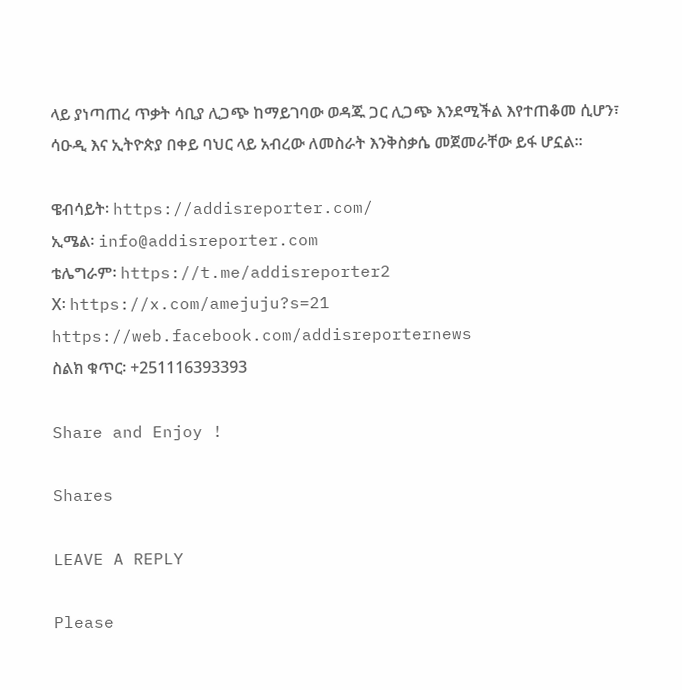ላይ ያነጣጠረ ጥቃት ሳቢያ ሊጋጭ ከማይገባው ወዳጁ ጋር ሊጋጭ እንደሚችል እየተጠቆመ ሲሆን፣ ሳዑዲ እና ኢትዮጵያ በቀይ ባህር ላይ አብረው ለመስራት እንቅስቃሴ መጀመራቸው ይፋ ሆኗል።

ዌብሳይት፡ https://addisreporter.com/
ኢሜል፡ info@addisreporter.com
ቴሌግራም፡ https://t.me/addisreporter2
X፡ https://x.com/amejuju?s=21
https://web.facebook.com/addisreporternews
ስልክ ቁጥር፡ +251116393393

Share and Enjoy !

Shares

LEAVE A REPLY

Please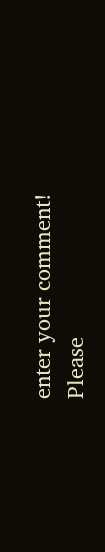enter your comment!
Please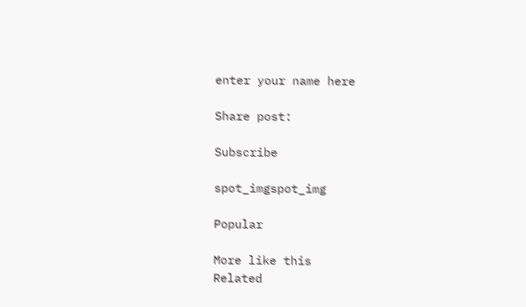enter your name here

Share post:

Subscribe

spot_imgspot_img

Popular

More like this
Related